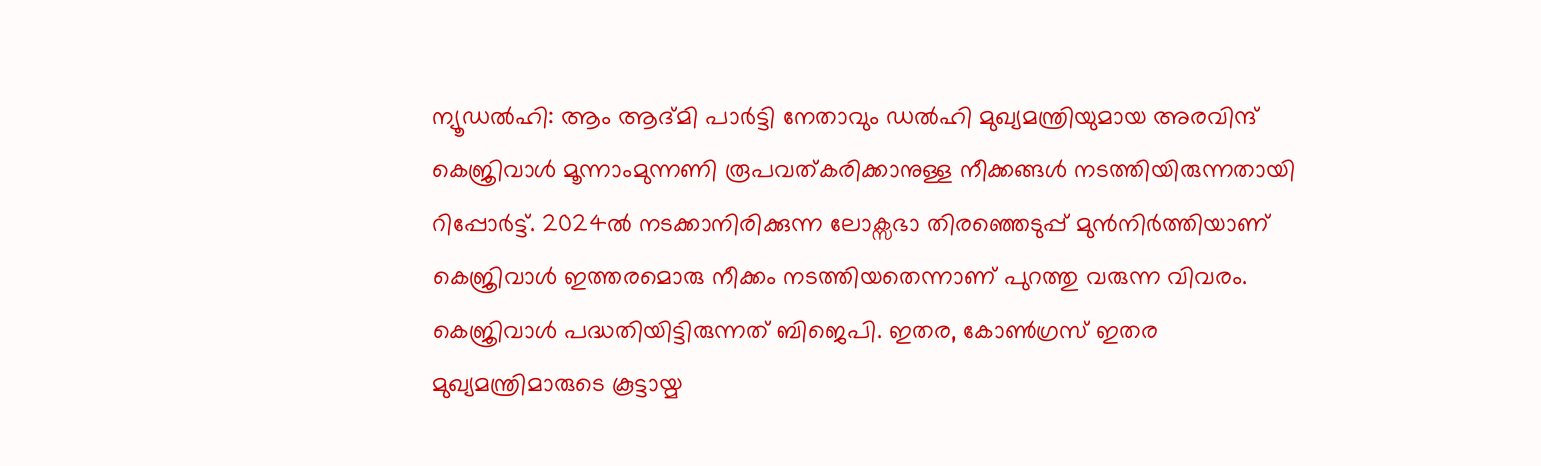ന്യൂഡൽഹി: ആം ആദ്മി പാർട്ടി നേതാവും ഡൽഹി മുഖ്യമന്ത്രിയുമായ അരവിന്ദ് കെജ്രിവാൾ മൂന്നാംമുന്നണി രൂപവത്കരിക്കാനുള്ള നീക്കങ്ങൾ നടത്തിയിരുന്നതായി റിപ്പോർട്ട്. 2024ൽ നടക്കാനിരിക്കുന്ന ലോക്സഭാ തിരഞ്ഞെടുപ്പ് മുൻനിർത്തിയാണ് കെജ്രിവാൾ ഇത്തരമൊരു നീക്കം നടത്തിയതെന്നാണ് പുറത്തു വരുന്ന വിവരം.
കെജ്രിവാൾ പദ്ധതിയിട്ടിരുന്നത് ബിജെപി. ഇതര, കോൺഗ്രസ് ഇതര മുഖ്യമന്ത്രിമാരുടെ കൂട്ടായ്മ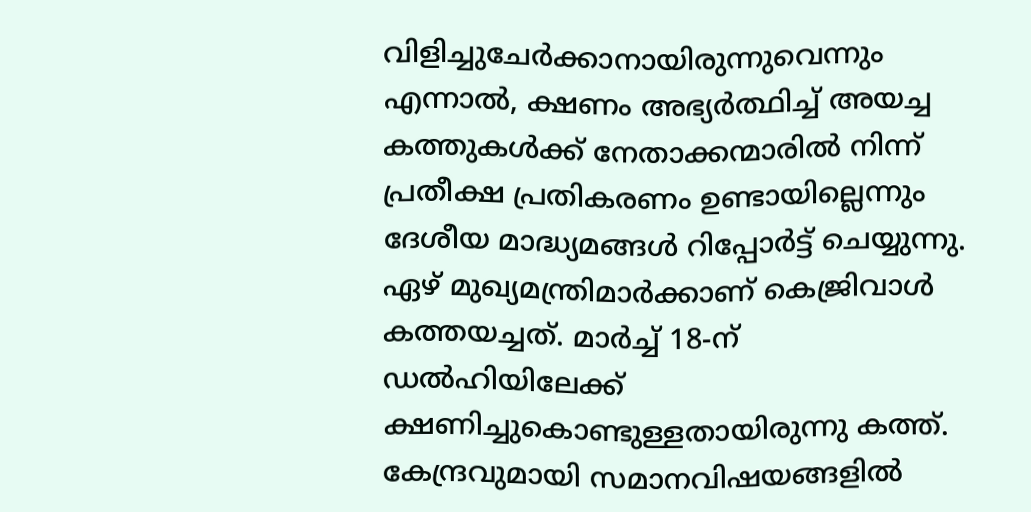വിളിച്ചുചേർക്കാനായിരുന്നുവെന്നും എന്നാൽ, ക്ഷണം അഭ്യർത്ഥിച്ച് അയച്ച കത്തുകൾക്ക് നേതാക്കന്മാരിൽ നിന്ന് പ്രതീക്ഷ പ്രതികരണം ഉണ്ടായില്ലെന്നും ദേശീയ മാദ്ധ്യമങ്ങൾ റിപ്പോർട്ട് ചെയ്യുന്നു.
ഏഴ് മുഖ്യമന്ത്രിമാർക്കാണ് കെജ്രിവാൾ കത്തയച്ചത്. മാർച്ച് 18-ന് ഡൽഹിയിലേക്ക് ക്ഷണിച്ചുകൊണ്ടുള്ളതായിരുന്നു കത്ത്. കേന്ദ്രവുമായി സമാനവിഷയങ്ങളിൽ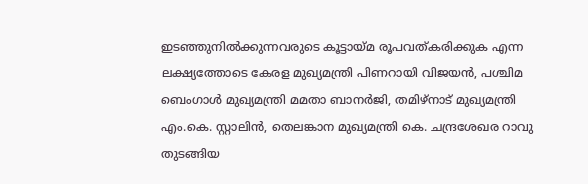ഇടഞ്ഞുനിൽക്കുന്നവരുടെ കൂട്ടായ്മ രൂപവത്കരിക്കുക എന്ന ലക്ഷ്യത്തോടെ കേരള മുഖ്യമന്ത്രി പിണറായി വിജയൻ, പശ്ചിമ ബെംഗാൾ മുഖ്യമന്ത്രി മമതാ ബാനർജി, തമിഴ്നാട് മുഖ്യമന്ത്രി എം.കെ. സ്റ്റാലിൻ, തെലങ്കാന മുഖ്യമന്ത്രി കെ. ചന്ദ്രശേഖര റാവു തുടങ്ങിയ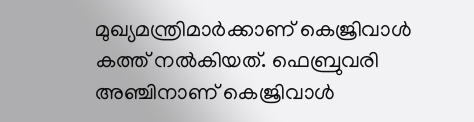മുഖ്യമന്ത്രിമാർക്കാണ് കെജ്രിവാൾ കത്ത് നൽകിയത്. ഫെബ്രുവരി അഞ്ചിനാണ് കെജ്രിവാൾ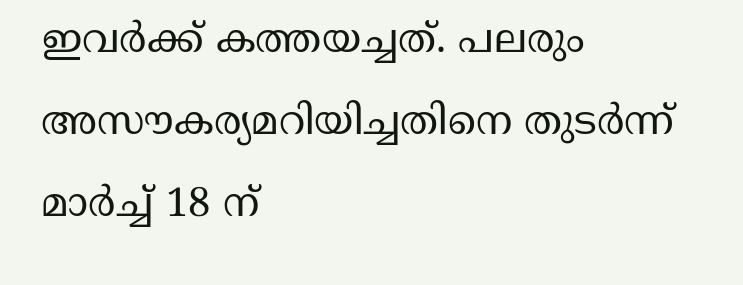ഇവർക്ക് കത്തയച്ചത്. പലരും അസൗകര്യമറിയിച്ചതിനെ തുടർന്ന് മാർച്ച് 18 ന്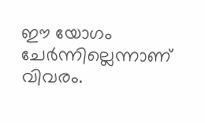ഈ യോഗം ചേർന്നില്ലെന്നാണ് വിവരം.